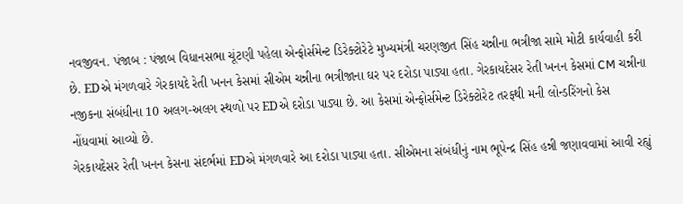નવજીવન. પંજાબ : પંજાબ વિધાનસભા ચૂંટણી પહેલા એન્ફોર્સમેન્ટ ડિરેક્ટોરેટે મુખ્યમંત્રી ચરણજીત સિંહ ચન્નીના ભત્રીજા સામે મોટી કાર્યવાહી કરી છે. EDએ મંગળવારે ગેરકાયદે રેતી ખનન કેસમાં સીએમ ચન્નીના ભત્રીજાના ઘર પર દરોડા પાડ્યા હતા. ગેરકાયદેસર રેતી ખનન કેસમાં CM ચન્નીના નજીકના સંબંધીના 10 અલગ-અલગ સ્થળો પર EDએ દરોડા પાડ્યા છે. આ કેસમાં એન્ફોર્સમેન્ટ ડિરેક્ટોરેટ તરફથી મની લોન્ડરિંગનો કેસ નોંધવામાં આવ્યો છે.
ગેરકાયદેસર રેતી ખનન કેસના સંદર્ભમાં EDએ મંગળવારે આ દરોડા પાડ્યા હતા. સીએમના સંબંધીનું નામ ભૂપેન્દ્ર સિંહ હન્ની જણાવવામાં આવી રહ્યું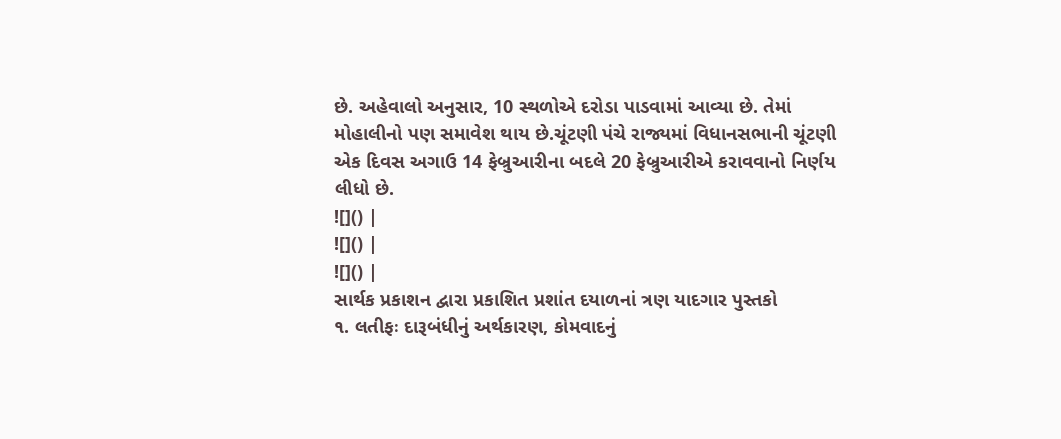છે. અહેવાલો અનુસાર, 10 સ્થળોએ દરોડા પાડવામાં આવ્યા છે. તેમાં મોહાલીનો પણ સમાવેશ થાય છે.ચૂંટણી પંચે રાજ્યમાં વિધાનસભાની ચૂંટણી એક દિવસ અગાઉ 14 ફેબ્રુઆરીના બદલે 20 ફેબ્રુઆરીએ કરાવવાનો નિર્ણય લીધો છે.
![]() |
![]() |
![]() |
સાર્થક પ્રકાશન દ્વારા પ્રકાશિત પ્રશાંત દયાળનાં ત્રણ યાદગાર પુસ્તકો
૧. લતીફઃ દારૂબંધીનું અર્થકારણ, કોમવાદનું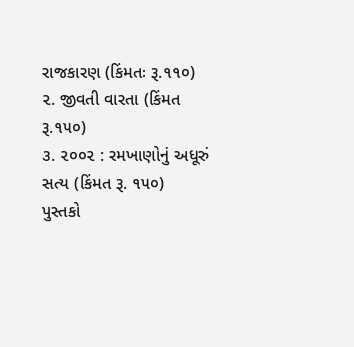રાજકારણ (કિંમતઃ રૂ.૧૧૦)
૨. જીવતી વારતા (કિંમત રૂ.૧૫૦)
૩. ૨૦૦૨ : રમખાણોનું અધૂરું સત્ય (કિંમત રૂ. ૧૫૦)
પુસ્તકો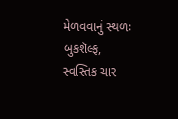મેળવવાનું સ્થળઃ બુકશૅલ્ફ, સ્વસ્તિક ચાર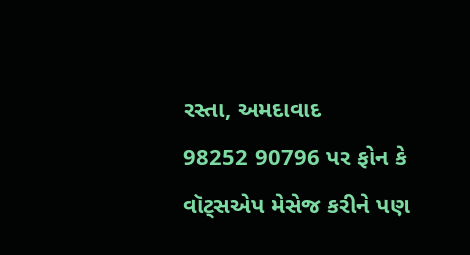રસ્તા, અમદાવાદ
98252 90796 પર ફોન કે વૉટ્સએપ મેસેજ કરીને પણ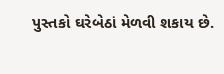પુસ્તકો ઘરેબેઠાં મેળવી શકાય છે.